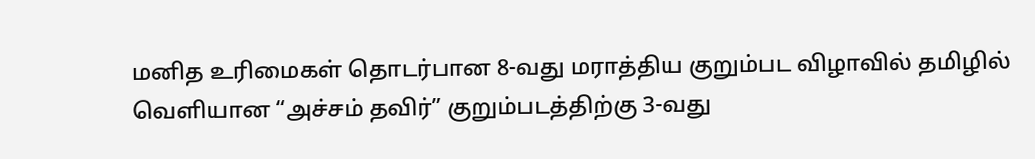மனித உரிமைகள் தொடர்பான 8-வது மராத்திய குறும்பட விழாவில் தமிழில் வெளியான “அச்சம் தவிர்” குறும்படத்திற்கு 3-வது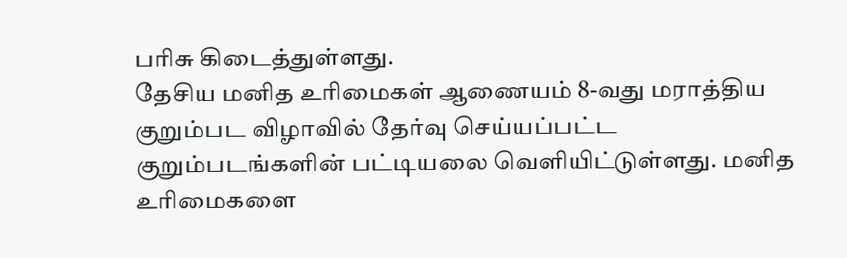பரிசு கிடைத்துள்ளது.
தேசிய மனித உரிமைகள் ஆணையம் 8-வது மராத்திய குறும்பட விழாவில் தேர்வு செய்யப்பட்ட குறும்படங்களின் பட்டியலை வெளியிட்டுள்ளது. மனித உரிமைகளை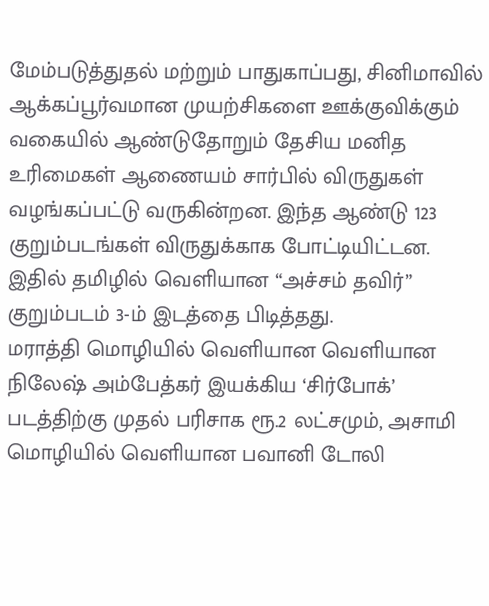மேம்படுத்துதல் மற்றும் பாதுகாப்பது, சினிமாவில் ஆக்கப்பூர்வமான முயற்சிகளை ஊக்குவிக்கும் வகையில் ஆண்டுதோறும் தேசிய மனித உரிமைகள் ஆணையம் சார்பில் விருதுகள் வழங்கப்பட்டு வருகின்றன. இந்த ஆண்டு 123 குறும்படங்கள் விருதுக்காக போட்டியிட்டன. இதில் தமிழில் வெளியான “அச்சம் தவிர்” குறும்படம் 3-ம் இடத்தை பிடித்தது.
மராத்தி மொழியில் வெளியான வெளியான நிலேஷ் அம்பேத்கர் இயக்கிய ‘சிர்போக்’ படத்திற்கு முதல் பரிசாக ரூ.2 லட்சமும், அசாமி மொழியில் வெளியான பவானி டோலி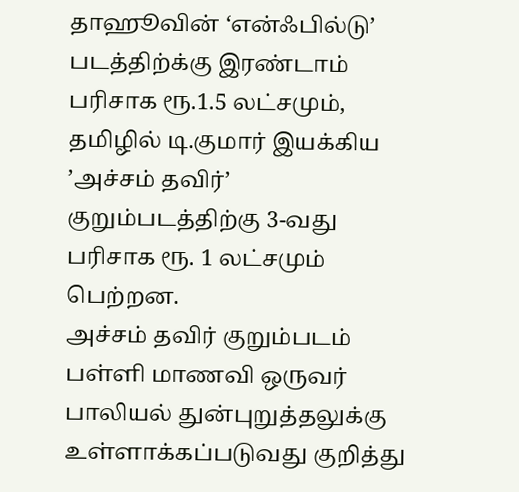தாஹூவின் ‘என்ஃபில்டு’ படத்திற்க்கு இரண்டாம் பரிசாக ரூ.1.5 லட்சமும், தமிழில் டி.குமார் இயக்கிய ’அச்சம் தவிர்’ குறும்படத்திற்கு 3-வது பரிசாக ரூ. 1 லட்சமும் பெற்றன.
அச்சம் தவிர் குறும்படம் பள்ளி மாணவி ஒருவர் பாலியல் துன்புறுத்தலுக்கு உள்ளாக்கப்படுவது குறித்து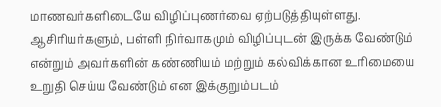மாணவர்களிடையே விழிப்புணர்வை ஏற்படுத்தியுள்ளது. ஆசிரியர்களும், பள்ளி நிர்வாகமும் விழிப்புடன் இருக்க வேண்டும் என்றும் அவர்களின் கண்ணியம் மற்றும் கல்விக்கான உரிமையை உறுதி செய்ய வேண்டும் என இக்குறும்படம்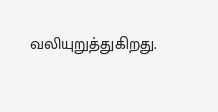வலியுறுத்துகிறது.